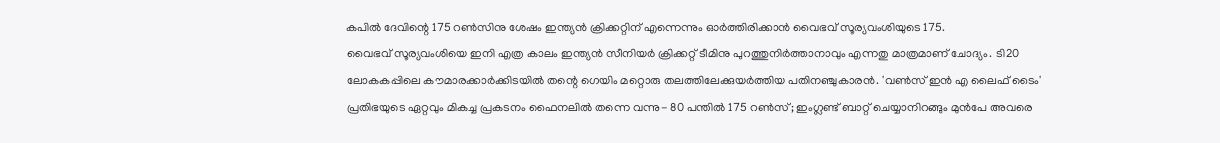കപിൽ ദേവിന്റെ 175 റൺസിനു ശേഷം ഇന്ത്യൻ ക്രിക്കറ്റിന് എന്നെന്നും ഓർത്തിരിക്കാൻ വൈഭവ് സൂര്യവംശിയുടെ 175.
വൈഭവ് സൂര്യവംശിയെ ഇനി എത്ര കാലം ഇന്ത്യൻ സീനിയർ ക്രിക്കറ്റ് ടീമിനു പുറത്തുനിർത്താനാവും എന്നതു മാത്രമാണ് ചോദ്യം. ടി20 ലോകകപ്പിലെ കൗമാരക്കാർക്കിടയിൽ തന്റെ ഗെയിം മറ്റൊരു തലത്തിലേക്കുയർത്തിയ പതിനഞ്ചുകാരൻ. 'വൺസ് ഇൻ എ ലൈഫ് ടൈം' പ്രതിഭയുടെ ഏറ്റവും മികച്ച പ്രകടനം ഫൈനലിൽ തന്നെ വന്നു- 80 പന്തിൽ 175 റൺസ്; ഇംഗ്ലണ്ട് ബാറ്റ് ചെയ്യാനിറങ്ങും മുൻപേ അവരെ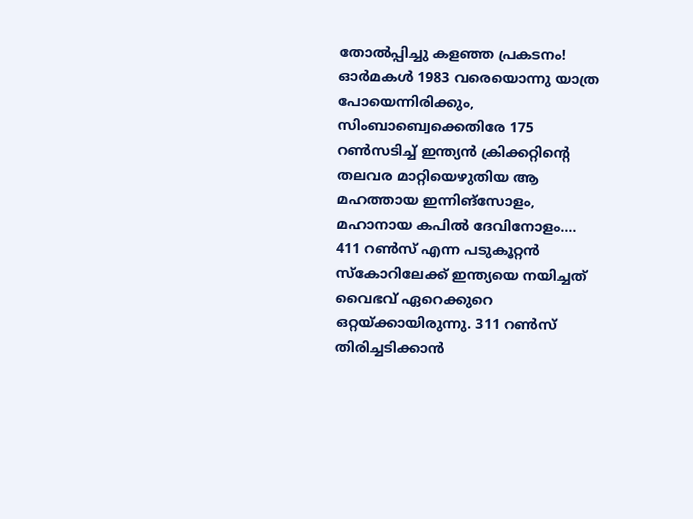തോൽപ്പിച്ചു കളഞ്ഞ പ്രകടനം!
ഓർമകൾ 1983 വരെയൊന്നു യാത്ര പോയെന്നിരിക്കും, സിംബാബ്വെക്കെതിരേ 175 റൺസടിച്ച് ഇന്ത്യൻ ക്രിക്കറ്റിന്റെ തലവര മാറ്റിയെഴുതിയ ആ മഹത്തായ ഇന്നിങ്സോളം, മഹാനായ കപിൽ ദേവിനോളം....
411 റൺസ് എന്ന പടുകൂറ്റൻ സ്കോറിലേക്ക് ഇന്ത്യയെ നയിച്ചത് വൈഭവ് ഏറെക്കുറെ ഒറ്റയ്ക്കായിരുന്നു. 311 റൺസ് തിരിച്ചടിക്കാൻ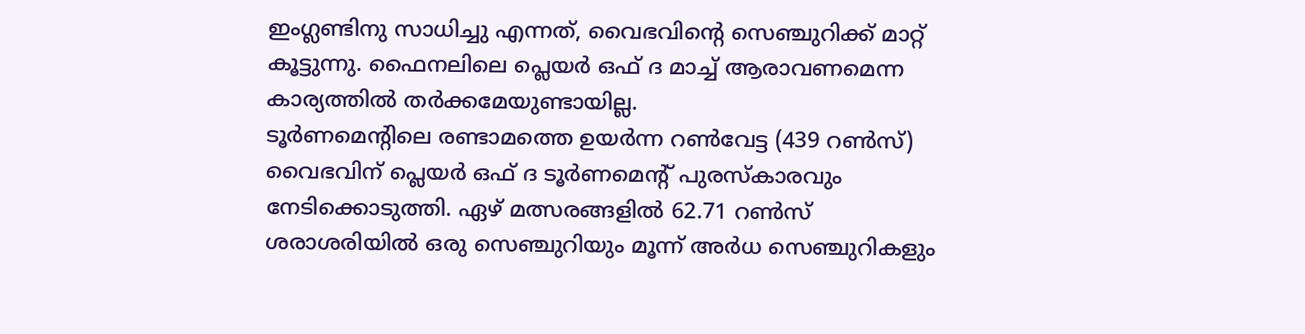ഇംഗ്ലണ്ടിനു സാധിച്ചു എന്നത്, വൈഭവിന്റെ സെഞ്ചുറിക്ക് മാറ്റ് കൂട്ടുന്നു. ഫൈനലിലെ പ്ലെയർ ഒഫ് ദ മാച്ച് ആരാവണമെന്ന കാര്യത്തിൽ തർക്കമേയുണ്ടായില്ല.
ടൂർണമെന്റിലെ രണ്ടാമത്തെ ഉയർന്ന റൺവേട്ട (439 റൺസ്) വൈഭവിന് പ്ലെയർ ഒഫ് ദ ടൂർണമെന്റ് പുരസ്കാരവും നേടിക്കൊടുത്തി. ഏഴ് മത്സരങ്ങളിൽ 62.71 റൺസ് ശരാശരിയിൽ ഒരു സെഞ്ചുറിയും മൂന്ന് അർധ സെഞ്ചുറികളും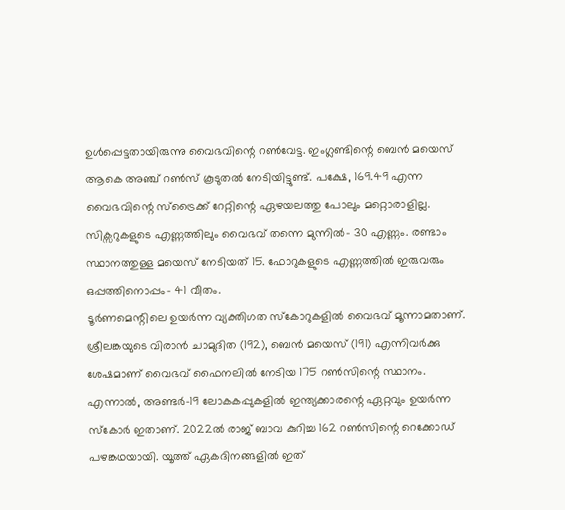ഉൾപ്പെട്ടതായിരുന്നു വൈഭവിന്റെ റൺവേട്ട. ഇംഗ്ലണ്ടിന്റെ ബെൻ മയെസ് ആകെ അഞ്ച് റൺസ് കൂടുതൽ നേടിയിട്ടുണ്ട്. പക്ഷേ, 169.49 എന്ന വൈഭവിന്റെ സ്ട്രൈക്ക് റേറ്റിന്റെ ഏഴയലത്തു പോലും മറ്റൊരാളില്ല.
സിക്സറുകളുടെ എണ്ണത്തിലും വൈഭവ് തന്നെ മുന്നിൽ- 30 എണ്ണം. രണ്ടാം സ്ഥാനത്തുള്ള മയെസ് നേടിയത് 15. ഫോറുകളുടെ എണ്ണത്തിൽ ഇരുവരും ഒപ്പത്തിനൊപ്പം- 41 വീതം.
ടൂർണമെന്റിലെ ഉയർന്ന വ്യക്തിഗത സ്കോറുകളിൽ വൈഭവ് മൂന്നാമതാണ്. ശ്രീലങ്കയുടെ വിരാൻ ചാമുദിത (192), ബെൻ മയെസ് (191) എന്നിവർക്കു ശേഷമാണ് വൈഭവ് ഫൈനലിൽ നേടിയ 175 റൺസിന്റെ സ്ഥാനം. എന്നാൽ, അണ്ടർ-19 ലോകകപ്പുകളിൽ ഇന്ത്യക്കാരന്റെ ഏറ്റവും ഉയർന്ന സ്കോർ ഇതാണ്. 2022ൽ രാജ് ബാവ കുറിച്ച 162 റൺസിന്റെ റെക്കോഡ് പഴങ്കഥയായി. യൂത്ത് ഏകദിനങ്ങളിൽ ഇത്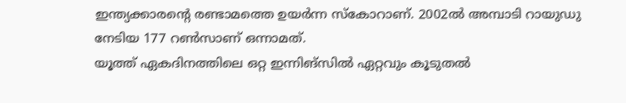ഇന്ത്യക്കാരന്റെ രണ്ടാമത്തെ ഉയർന്ന സ്കോറാണ്. 2002ൽ അമ്പാടി റായുഡു നേടിയ 177 റൺസാണ് ഒന്നാമത്.
യൂത്ത് ഏകദിനത്തിലെ ഒറ്റ ഇന്നിങ്സിൽ ഏറ്റവും കൂടുതൽ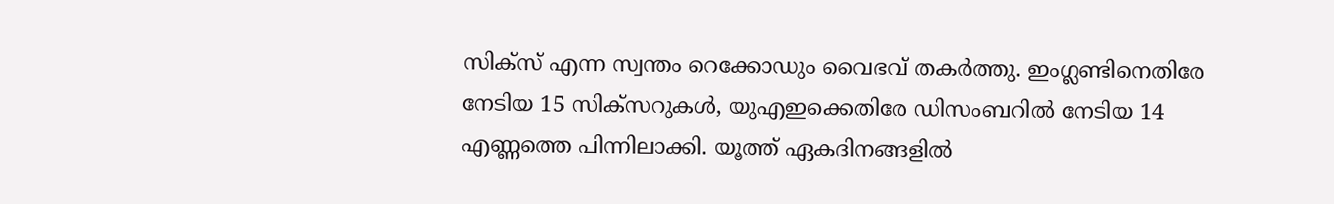സിക്സ് എന്ന സ്വന്തം റെക്കോഡും വൈഭവ് തകർത്തു. ഇംഗ്ലണ്ടിനെതിരേ നേടിയ 15 സിക്സറുകൾ, യുഎഇക്കെതിരേ ഡിസംബറിൽ നേടിയ 14 എണ്ണത്തെ പിന്നിലാക്കി. യൂത്ത് ഏകദിനങ്ങളിൽ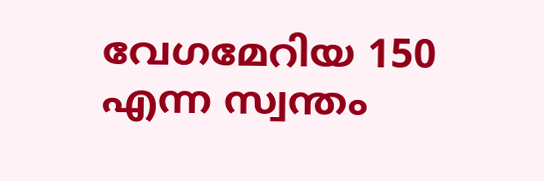വേഗമേറിയ 150 എന്ന സ്വന്തം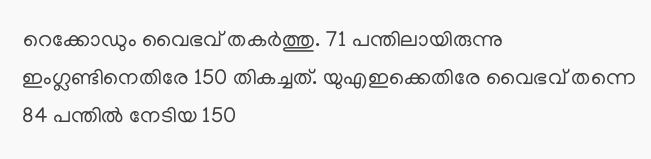റെക്കോഡും വൈഭവ് തകർത്തു. 71 പന്തിലായിരുന്നു ഇംഗ്ലണ്ടിനെതിരേ 150 തികച്ചത്. യുഎഇക്കെതിരേ വൈഭവ് തന്നെ 84 പന്തിൽ നേടിയ 150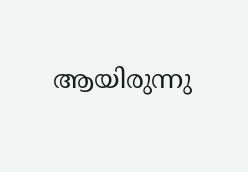ആയിരുന്നു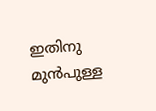ഇതിനു മുൻപുള്ള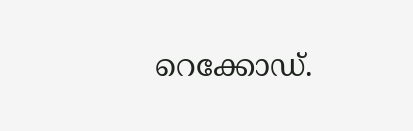റെക്കോഡ്.